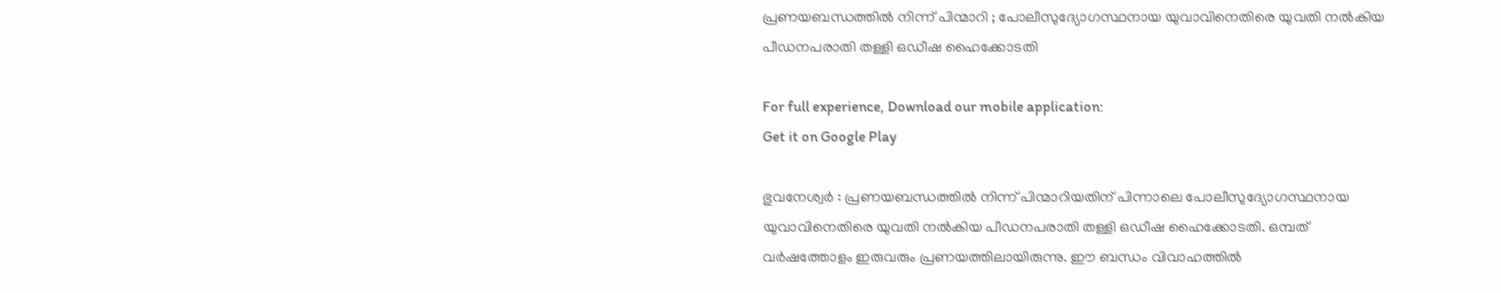പ്രണയബന്ധത്തിൽ നിന്ന് പിന്മാറി ; പോലീസുദ്യോഗസ്ഥനായ യുവാവിനെതിരെ യുവതി നൽകിയ പീഡനപരാതി തള്ളി ഒഡീഷ ഹൈക്കോടതി

For full experience, Download our mobile application:
Get it on Google Play

ഭുവനേശ്വർ : പ്രണയബന്ധത്തിൽ നിന്ന് പിന്മാറിയതിന് പിന്നാലെ പോലീസുദ്യോഗസ്ഥനായ യുവാവിനെതിരെ യുവതി നൽകിയ പീഡനപരാതി തള്ളി ഒഡീഷ ഹൈക്കോടതി. ഒമ്പത് വർഷത്തോളം ഇരുവരും പ്രണയത്തിലായിരുന്നു. ഈ ബന്ധം വിവാഹത്തിൽ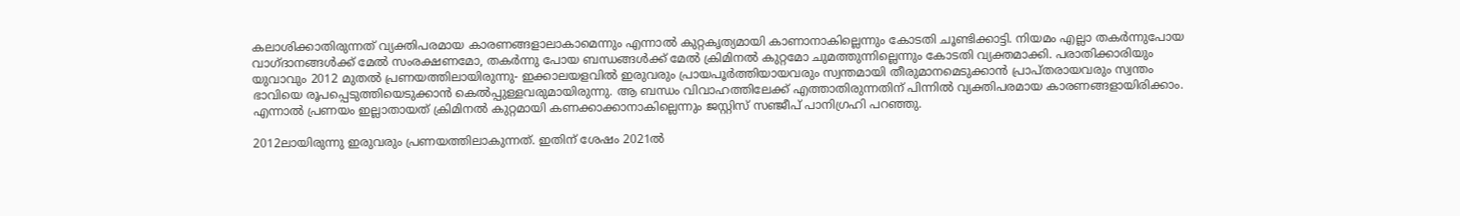കലാശിക്കാതിരുന്നത് വ്യക്തിപരമായ കാരണങ്ങളാലാകാമെന്നും എന്നാൽ കുറ്റകൃത്യമായി കാണാനാകില്ലെന്നും കോടതി ചൂണ്ടിക്കാട്ടി. നിയമം എല്ലാ തകർന്നുപോയ വാഗ്ദാനങ്ങൾക്ക് മേൽ സംരക്ഷണമോ, തകർന്നു പോയ ബന്ധങ്ങൾക്ക് മേൽ ക്രിമിനൽ കുറ്റമോ ചുമത്തുന്നില്ലെന്നും കോടതി വ്യക്തമാക്കി. പരാതിക്കാരിയും യുവാവും 2012 മുതൽ പ്രണയത്തിലായിരുന്നു- ഇക്കാലയളവിൽ ഇരുവരും പ്രായപൂർത്തിയായവരും സ്വന്തമായി തീരുമാനമെടുക്കാൻ പ്രാപ്തരായവരും സ്വന്തം ഭാവിയെ രൂപപ്പെടുത്തിയെടുക്കാൻ കെൽപ്പുള്ളവരുമായിരുന്നു. ആ ബന്ധം വിവാഹത്തിലേക്ക് എത്താതിരുന്നതിന് പിന്നിൽ വ്യക്തിപരമായ കാരണങ്ങളായിരിക്കാം. എന്നാൽ പ്രണയം ഇല്ലാതായത് ക്രിമിനൽ കുറ്റമായി കണക്കാക്കാനാകില്ലെന്നും ജസ്റ്റിസ് സഞ്ജീപ് പാനിഗ്രഹി പറഞ്ഞു.

2012ലായിരുന്നു ഇരുവരും പ്രണയത്തിലാകുന്നത്. ഇതിന് ശേഷം 2021ൽ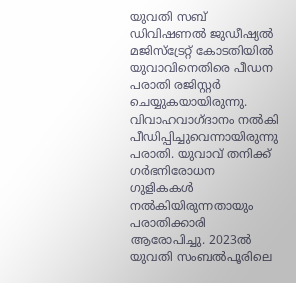യുവതി സബ് ഡിവിഷണൽ ജുഡീഷ്യൽ മജിസ്ട്രേറ്റ് കോടതിയിൽ യുവാവിനെതിരെ പീഡന പരാതി രജിസ്റ്റർ ചെയ്യുകയായിരുന്നു. വിവാഹവാഗ്ദാനം നൽകി പീഡിപ്പിച്ചുവെന്നായിരുന്നു പരാതി. യുവാവ് തനിക്ക് ഗർഭനിരോധന ഗുളികകൾ നൽകിയിരുന്നതായും പരാതിക്കാരി ആരോപിച്ചു. 2023ൽ യുവതി സംബൽപൂരിലെ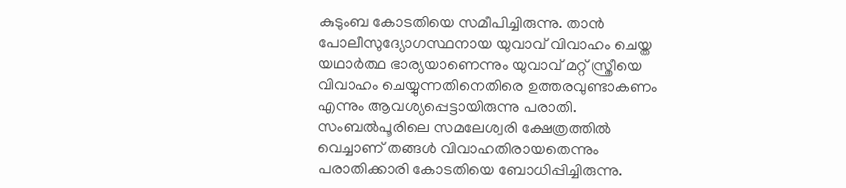കുടുംബ കോടതിയെ സമീപിച്ചിരുന്നു. താൻ പോലീസുദ്യോഗസ്ഥനായ യുവാവ് വിവാഹം ചെയ്ത യഥാർത്ഥ ഭാര്യയാണെന്നും യുവാവ് മറ്റ് സ്ത്രീയെ വിവാഹം ചെയ്യുന്നതിനെതിരെ ഉത്തരവുണ്ടാകണം എന്നും ആവശ്യപ്പെട്ടായിരുന്നു പരാതി. സംബൽപൂരിലെ സമലേശ്വരി ക്ഷേത്രത്തിൽ വെച്ചാണ് തങ്ങൾ വിവാഹതിരായതെന്നും പരാതിക്കാരി കോടതിയെ ബോധിപ്പിച്ചിരുന്നു.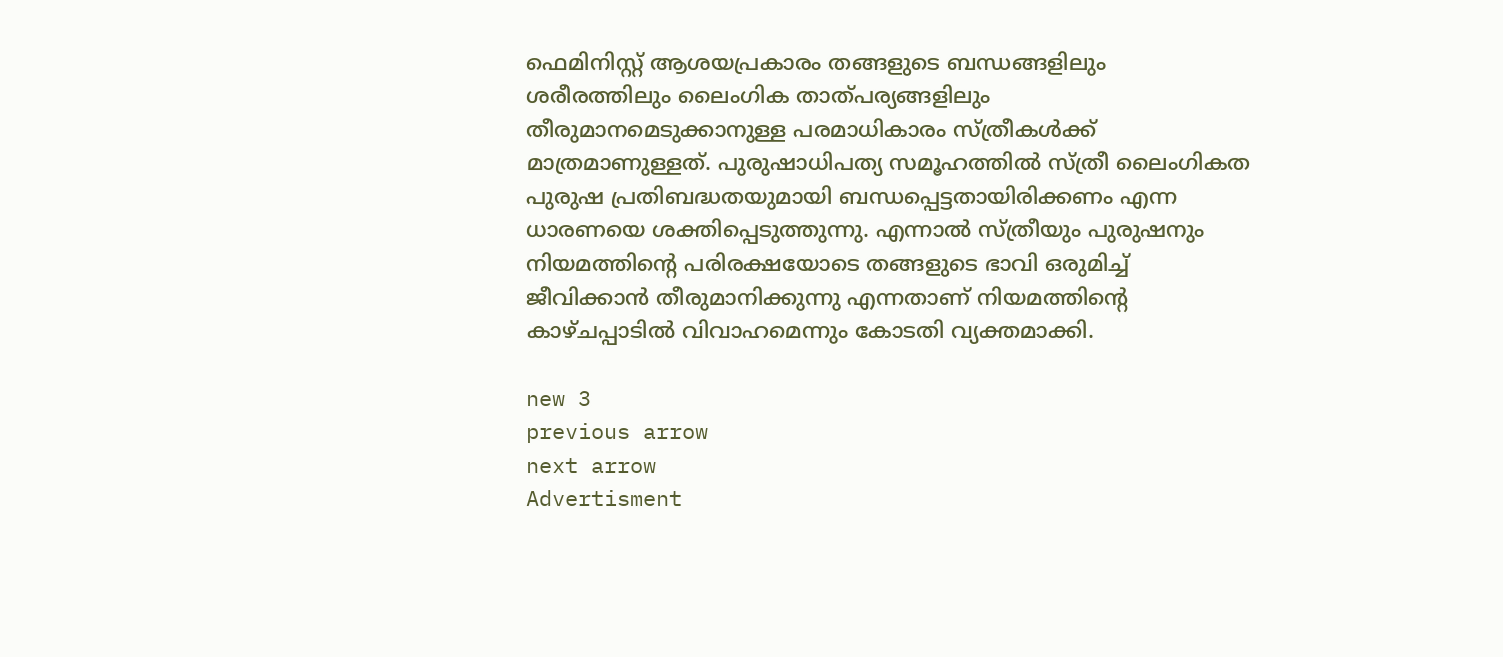ഫെമിനിസ്റ്റ് ആശയപ്രകാരം തങ്ങളുടെ ബന്ധങ്ങളിലും ശരീരത്തിലും ലൈംഗിക താത്പര്യങ്ങളിലും തീരുമാനമെടുക്കാനുള്ള പരമാധികാരം സ്ത്രീകൾക്ക് മാത്രമാണുള്ളത്. പുരുഷാധിപത്യ സമൂഹത്തിൽ സ്ത്രീ ലൈംഗികത പുരുഷ പ്രതിബദ്ധതയുമായി ബന്ധപ്പെട്ടതായിരിക്കണം എന്ന ധാരണയെ ശക്തിപ്പെടുത്തുന്നു. എന്നാൽ സ്ത്രീയും പുരുഷനും നിയമത്തിന്റെ പരിരക്ഷയോടെ തങ്ങളുടെ ഭാവി ഒരുമിച്ച് ജീവിക്കാൻ തീരുമാനിക്കുന്നു എന്നതാണ് നിയമത്തിന്റെ കാഴ്ചപ്പാടിൽ വിവാഹമെന്നും കോടതി വ്യക്തമാക്കി.

new 3
previous arrow
next arrow
Advertisment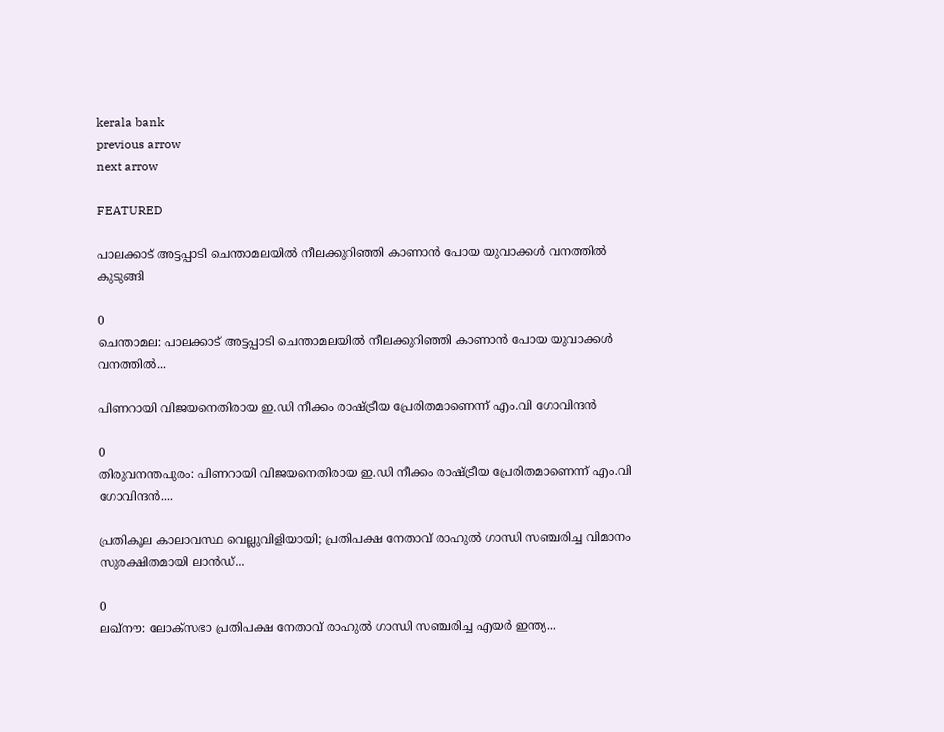kerala bank
previous arrow
next arrow

FEATURED

പാലക്കാട് അട്ടപ്പാടി ചെന്താമലയിൽ നീലക്കുറിഞ്ഞി കാണാൻ പോയ യുവാക്കൾ വനത്തിൽ കുടുങ്ങി

0
ചെന്താമല: പാലക്കാട് അട്ടപ്പാടി ചെന്താമലയിൽ നീലക്കുറിഞ്ഞി കാണാൻ പോയ യുവാക്കൾ വനത്തിൽ...

പിണറായി വിജയനെതിരായ ഇ.ഡി നീക്കം രാഷ്ട്രീയ പ്രേരിതമാണെന്ന് എം.വി ഗോവിന്ദൻ

0
തിരുവനന്തപുരം: പിണറായി വിജയനെതിരായ ഇ.ഡി നീക്കം രാഷ്ട്രീയ പ്രേരിതമാണെന്ന് എം.വി ഗോവിന്ദൻ....

പ്രതികൂല കാലാവസ്ഥ വെല്ലുവിളിയായി; പ്രതിപക്ഷ നേതാവ് രാഹുൽ ഗാന്ധി സഞ്ചരിച്ച വിമാനം സുരക്ഷിതമായി ലാൻഡ്...

0
ലഖ്‌നൗ: ലോക്‌സഭാ പ്രതിപക്ഷ നേതാവ് രാഹുൽ ഗാന്ധി സഞ്ചരിച്ച എയർ ഇന്ത്യ...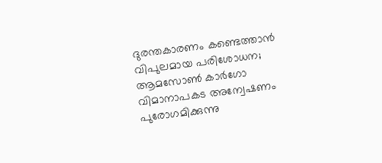ദുരന്തകാരണം കണ്ടെത്താൻ വിപുലമായ പരിശോധന; ആമസോൺ കാർഗോ വിമാനാപകട അന്വേഷണം പുരോഗമിക്കുന്നു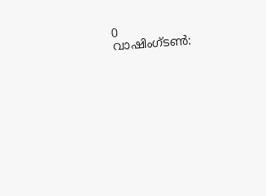0
വാഷിംഗ്ടണ്‍: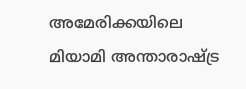അമേരിക്കയിലെ മിയാമി അന്താരാഷ്ട്ര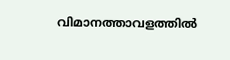വിമാനത്താവളത്തില്‍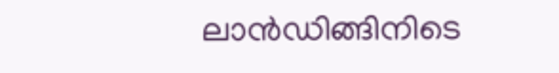ലാന്‍ഡിങ്ങിനിടെ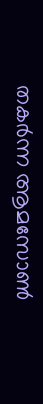തകര്‍ന്ന ആമസോണ്‍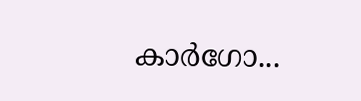കാര്‍ഗോ...